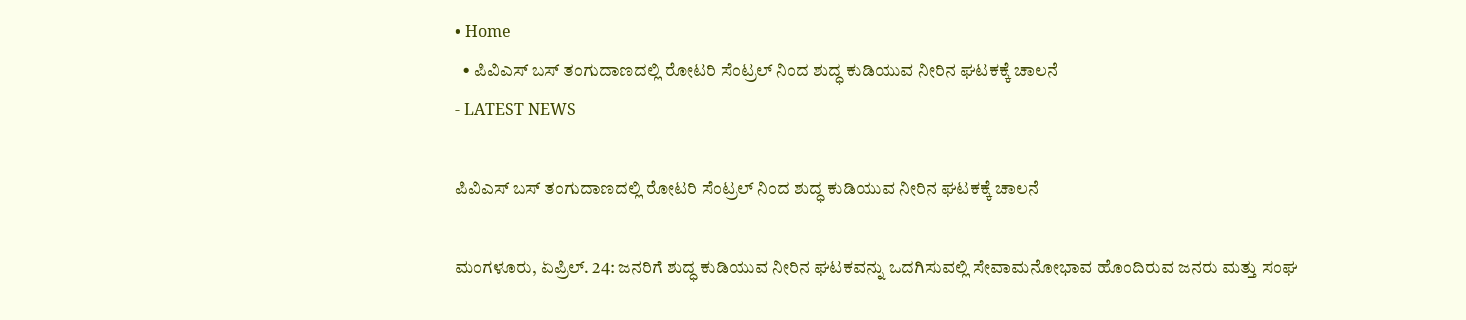• Home
  • ಪಿವಿಎಸ್ ಬಸ್ ತಂಗುದಾಣದಲ್ಲಿ ರೋಟರಿ ಸೆಂಟ್ರಲ್ ನಿಂದ ಶುದ್ಧ ಕುಡಿಯುವ ನೀರಿನ ಘಟಕಕ್ಕೆ ಚಾಲನೆ
- LATEST NEWS

ಪಿವಿಎಸ್ ಬಸ್ ತಂಗುದಾಣದಲ್ಲಿ ರೋಟರಿ ಸೆಂಟ್ರಲ್ ನಿಂದ ಶುದ್ಧ ಕುಡಿಯುವ ನೀರಿನ ಘಟಕಕ್ಕೆ ಚಾಲನೆ

ಮಂಗಳೂರು, ಏಪ್ರಿಲ್. 24: ಜನರಿಗೆ ಶುದ್ಧ ಕುಡಿಯುವ ನೀರಿನ ಘಟಕವನ್ನು ಒದಗಿಸುವಲ್ಲಿ ಸೇವಾಮನೋಭಾವ ಹೊಂದಿರುವ ಜನರು ಮತ್ತು ಸಂಘ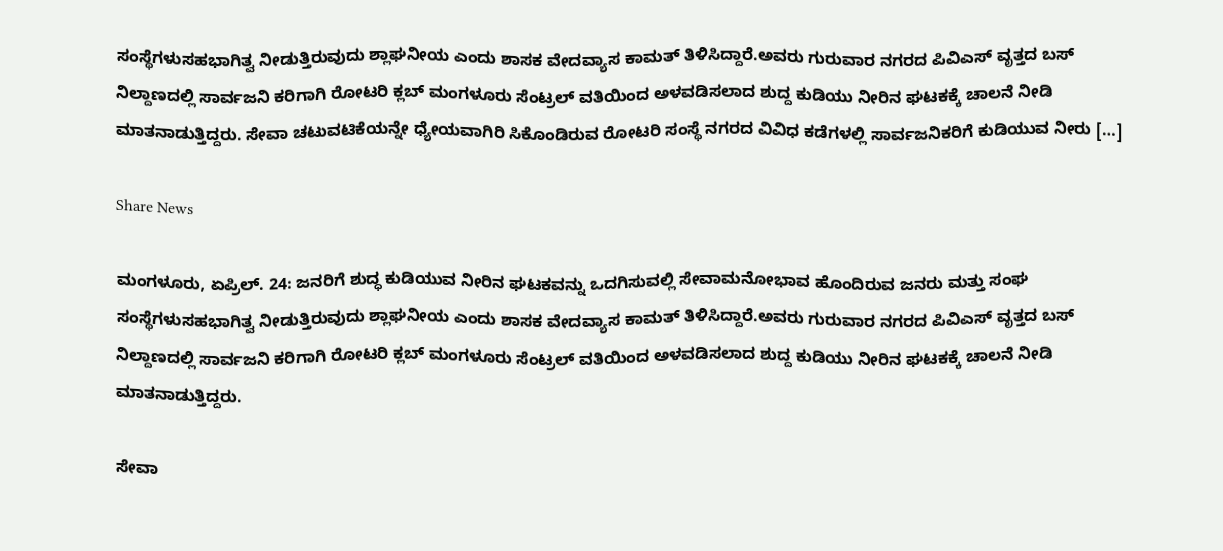ಸಂಸ್ಥೆಗಳುಸಹಭಾಗಿತ್ವ ನೀಡುತ್ತಿರುವುದು ಶ್ಲಾಘನೀಯ ಎಂದು ಶಾಸಕ ವೇದವ್ಯಾಸ ಕಾಮತ್ ತಿಳಿಸಿದ್ದಾರೆ.ಅವರು ಗುರುವಾರ ನಗರದ ಪಿವಿಎಸ್ ವೃತ್ತದ ಬಸ್ ನಿಲ್ದಾಣದಲ್ಲಿ ಸಾರ್ವಜನಿ ಕರಿಗಾಗಿ ರೋಟರಿ ಕ್ಲಬ್ ಮಂಗಳೂರು ಸೆಂಟ್ರಲ್ ವತಿಯಿಂದ ಅಳವಡಿಸಲಾದ ಶುದ್ದ ಕುಡಿಯು ನೀರಿನ ಘಟಕಕ್ಕೆ ಚಾಲನೆ ನೀಡಿ ಮಾತನಾಡುತ್ತಿದ್ದರು. ಸೇವಾ ಚಟುವಟಿಕೆಯನ್ನೇ ಧ್ಯೇಯವಾಗಿರಿ ಸಿಕೊಂಡಿರುವ ರೋಟರಿ ಸಂಸ್ಥೆ ನಗರದ ವಿವಿಧ ಕಡೆಗಳಲ್ಲಿ ಸಾರ್ವಜನಿಕರಿಗೆ ಕುಡಿಯುವ ನೀರು […]

Share News

ಮಂಗಳೂರು, ಏಪ್ರಿಲ್. 24: ಜನರಿಗೆ ಶುದ್ಧ ಕುಡಿಯುವ ನೀರಿನ ಘಟಕವನ್ನು ಒದಗಿಸುವಲ್ಲಿ ಸೇವಾಮನೋಭಾವ ಹೊಂದಿರುವ ಜನರು ಮತ್ತು ಸಂಘ ಸಂಸ್ಥೆಗಳುಸಹಭಾಗಿತ್ವ ನೀಡುತ್ತಿರುವುದು ಶ್ಲಾಘನೀಯ ಎಂದು ಶಾಸಕ ವೇದವ್ಯಾಸ ಕಾಮತ್ ತಿಳಿಸಿದ್ದಾರೆ.ಅವರು ಗುರುವಾರ ನಗರದ ಪಿವಿಎಸ್ ವೃತ್ತದ ಬಸ್ ನಿಲ್ದಾಣದಲ್ಲಿ ಸಾರ್ವಜನಿ ಕರಿಗಾಗಿ ರೋಟರಿ ಕ್ಲಬ್ ಮಂಗಳೂರು ಸೆಂಟ್ರಲ್ ವತಿಯಿಂದ ಅಳವಡಿಸಲಾದ ಶುದ್ದ ಕುಡಿಯು ನೀರಿನ ಘಟಕಕ್ಕೆ ಚಾಲನೆ ನೀಡಿ ಮಾತನಾಡುತ್ತಿದ್ದರು.

ಸೇವಾ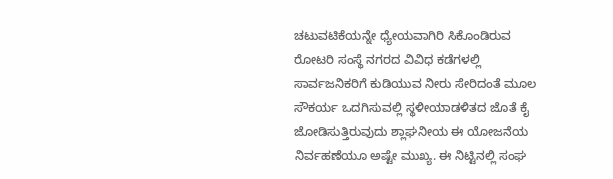ಚಟುವಟಿಕೆಯನ್ನೇ ಧ್ಯೇಯವಾಗಿರಿ ಸಿಕೊಂಡಿರುವ ರೋಟರಿ ಸಂಸ್ಥೆ ನಗರದ ವಿವಿಧ ಕಡೆಗಳಲ್ಲಿ ಸಾರ್ವಜನಿಕರಿಗೆ ಕುಡಿಯುವ ನೀರು ಸೇರಿದಂತೆ ಮೂಲ ಸೌಕರ್ಯ ಒದಗಿಸುವಲ್ಲಿ ಸ್ಥಳೀಯಾಡಳಿತದ ಜೊತೆ ಕೈ ಜೋಡಿಸುತ್ತಿರುವುದು ಶ್ಲಾಘನೀಯ ಈ ಯೋಜನೆಯ ನಿರ್ವಹಣೆಯೂ ಅಷ್ಟೇ ಮುಖ್ಯ. ಈ ನಿಟ್ಟಿನಲ್ಲಿ ಸಂಘ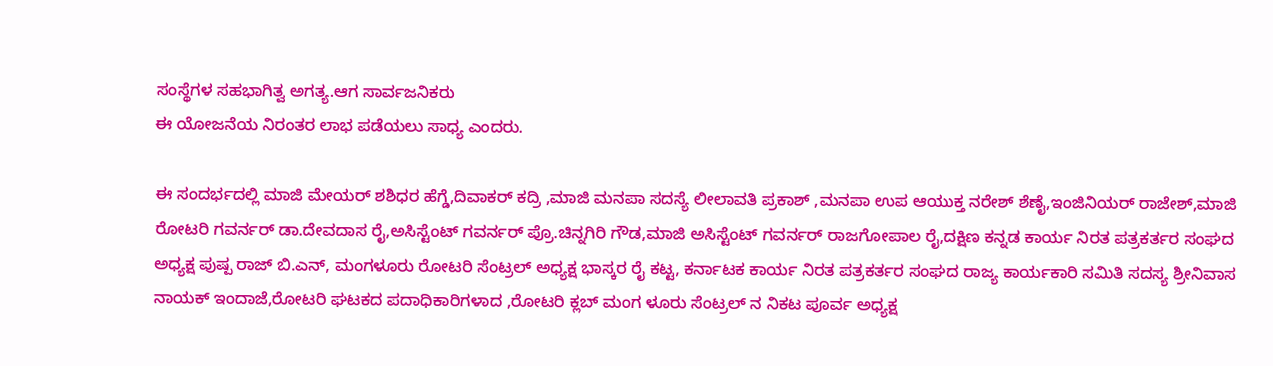ಸಂಸ್ಥೆಗಳ ಸಹಭಾಗಿತ್ವ ಅಗತ್ಯ.ಆಗ ಸಾರ್ವಜನಿಕರು
ಈ ಯೋಜನೆಯ ನಿರಂತರ ಲಾಭ ಪಡೆಯಲು ಸಾಧ್ಯ ಎಂದರು.

ಈ ಸಂದರ್ಭದಲ್ಲಿ ಮಾಜಿ ಮೇಯರ್ ಶಶಿಧರ ಹೆಗ್ಡೆ,ದಿವಾಕರ್ ಕದ್ರಿ ,ಮಾಜಿ ಮನಪಾ ಸದಸ್ಯೆ ಲೀಲಾವತಿ ಪ್ರಕಾಶ್ ,ಮನಪಾ ಉಪ ಆಯುಕ್ತ ನರೇಶ್ ಶೆಣೈ,ಇಂಜಿನಿಯರ್ ರಾಜೇಶ್,ಮಾಜಿ ರೋಟರಿ ಗವರ್ನರ್ ಡಾ.ದೇವದಾಸ ರೈ,ಅಸಿಸ್ಟೆಂಟ್ ಗವರ್ನರ್ ಪ್ರೊ.ಚಿನ್ನಗಿರಿ ಗೌಡ,ಮಾಜಿ ಅಸಿಸ್ಟೆಂಟ್ ಗವರ್ನರ್ ರಾಜಗೋಪಾಲ ರೈ,ದಕ್ಷಿಣ ಕನ್ನಡ ಕಾರ್ಯ ನಿರತ ಪತ್ರಕರ್ತರ ಸಂಘದ ಅಧ್ಯಕ್ಷ ಪುಷ್ಪ ರಾಜ್ ಬಿ.ಎನ್, ಮಂಗಳೂರು ರೋಟರಿ ಸೆಂಟ್ರಲ್ ಅಧ್ಯಕ್ಷ ಭಾಸ್ಕರ ರೈ ಕಟ್ಟ, ಕರ್ನಾಟಕ ಕಾರ್ಯ ನಿರತ ಪತ್ರಕರ್ತರ ಸಂಘದ ರಾಜ್ಯ ಕಾರ್ಯಕಾರಿ ಸಮಿತಿ ಸದಸ್ಯ ಶ್ರೀನಿವಾಸ ನಾಯಕ್ ಇಂದಾಜೆ,ರೋಟರಿ ಘಟಕದ ಪದಾಧಿಕಾರಿಗಳಾದ ,ರೋಟರಿ ಕ್ಲಬ್ ಮಂಗ ಳೂರು ಸೆಂಟ್ರಲ್ ನ ನಿಕಟ ಪೂರ್ವ ಅಧ್ಯಕ್ಷ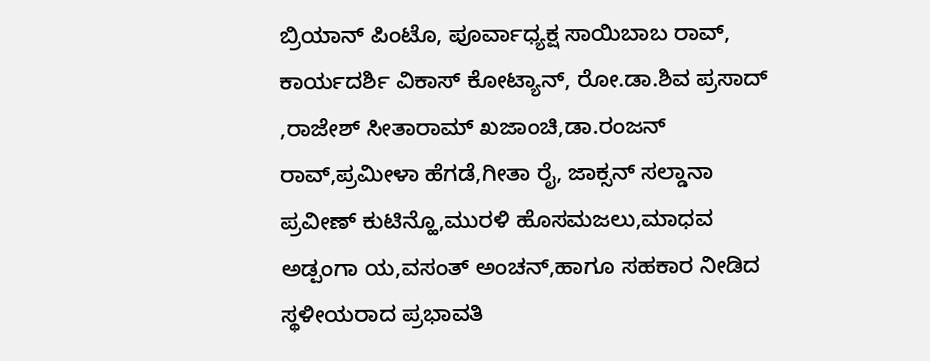ಬ್ರಿಯಾನ್ ಪಿಂಟೊ, ಪೂರ್ವಾಧ್ಯಕ್ಷ ಸಾಯಿಬಾಬ ರಾವ್, ಕಾರ್ಯದರ್ಶಿ ವಿಕಾಸ್ ಕೋಟ್ಯಾನ್, ರೋ.ಡಾ.ಶಿವ ಪ್ರಸಾದ್ ,ರಾಜೇಶ್ ಸೀತಾರಾಮ್ ಖಜಾಂಚಿ,ಡಾ.ರಂಜನ್ ರಾವ್,ಪ್ರಮೀಳಾ ಹೆಗಡೆ,ಗೀತಾ ರೈ, ಜಾಕ್ಸನ್ ಸಲ್ಡಾನಾ ಪ್ರವೀಣ್ ಕುಟಿನ್ಹೊ,ಮುರಳಿ ಹೊಸಮಜಲು,ಮಾಧವ ಅಡ್ಪಂಗಾ ಯ,ವಸಂತ್ ಅಂಚನ್,ಹಾಗೂ ಸಹಕಾರ ನೀಡಿದ ಸ್ಥಳೀಯರಾದ ಪ್ರಭಾವತಿ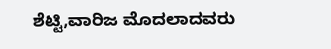ಶೆಟ್ಟಿ,ವಾರಿಜ ಮೊದಲಾದವರು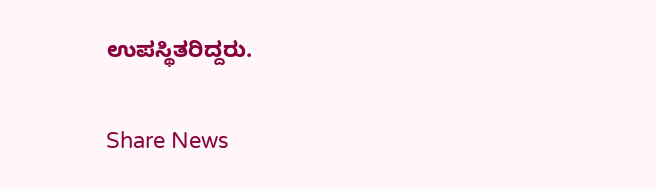ಉಪಸ್ಥಿತರಿದ್ದರು.

Share News